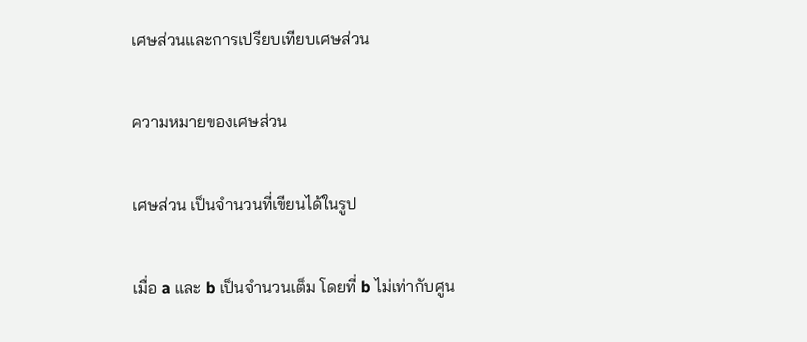เศษส่วนและการเปรียบเทียบเศษส่วน

ความหมายของเศษส่วน

เศษส่วน เป็นจำนวนที่เขียนได้ในรูป

เมื่อ a และ b เป็นจำนวนเต็ม โดยที่ b ไม่เท่ากับศูน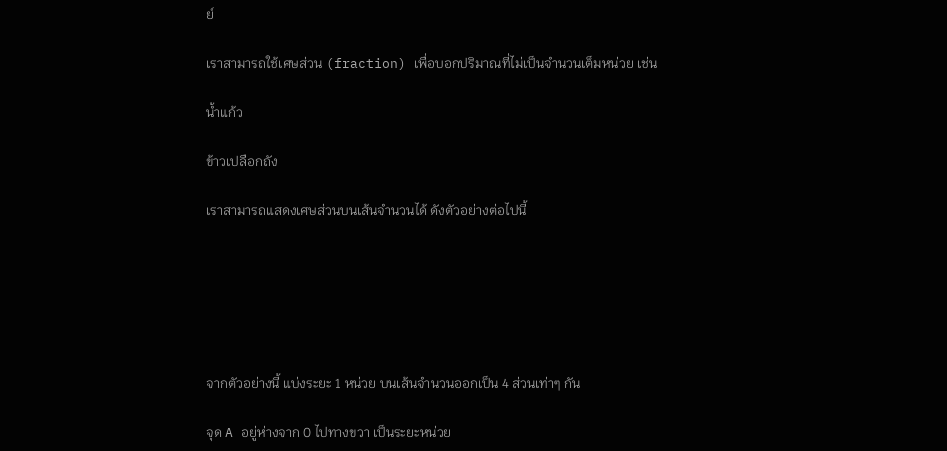ย์

เราสามารถใช้เศษส่วน (fraction) เพื่อบอกปริมาณที่ไม่เป็นจำนวนเต็มหน่วย เช่น

น้ำแก้ว

ข้าวเปลือกถัง

เราสามารถแสดงเศษส่วนบนเส้นจำนวนได้ ดังตัวอย่างต่อไปนี้






จากตัวอย่างนี้ แบ่งระยะ 1 หน่วย บนเส้นจำนวนออกเป็น 4 ส่วนเท่าๆ กัน

จุด A อยู่ห่างจาก 0 ไปทางขวา เป็นระยะหน่วย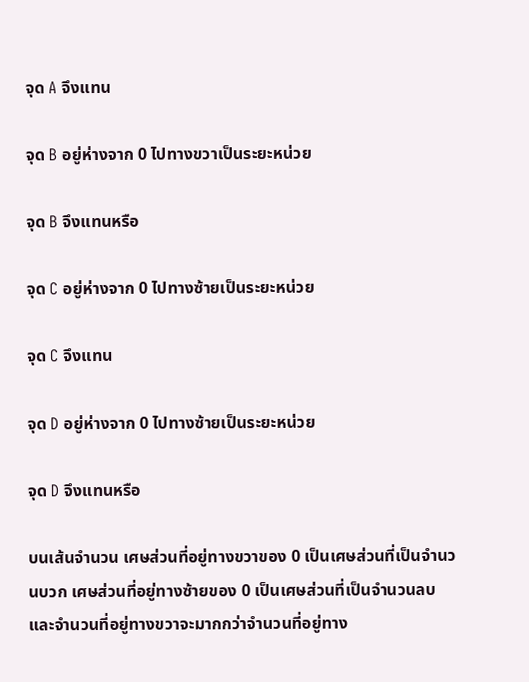จุด A จึงแทน

จุด B อยู่ห่างจาก 0 ไปทางขวาเป็นระยะหน่วย

จุด B จึงแทนหรือ

จุด C อยู่ห่างจาก 0 ไปทางซ้ายเป็นระยะหน่วย

จุด C จึงแทน

จุด D อยู่ห่างจาก 0 ไปทางซ้ายเป็นระยะหน่วย

จุด D จึงแทนหรือ

บนเส้นจำนวน เศษส่วนที่อยู่ทางขวาของ 0 เป็นเศษส่วนที่เป็นจำนวนบวก เศษส่วนที่อยู่ทางซ้ายของ 0 เป็นเศษส่วนที่เป็นจำนวนลบ และจำนวนที่อยู่ทางขวาจะมากกว่าจำนวนที่อยู่ทาง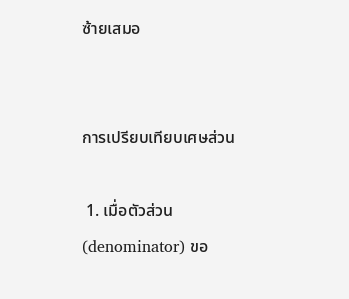ซ้ายเสมอ


การเปรียบเทียบเศษส่วน

 1. เมื่อตัวส่วน (denominator) ขอ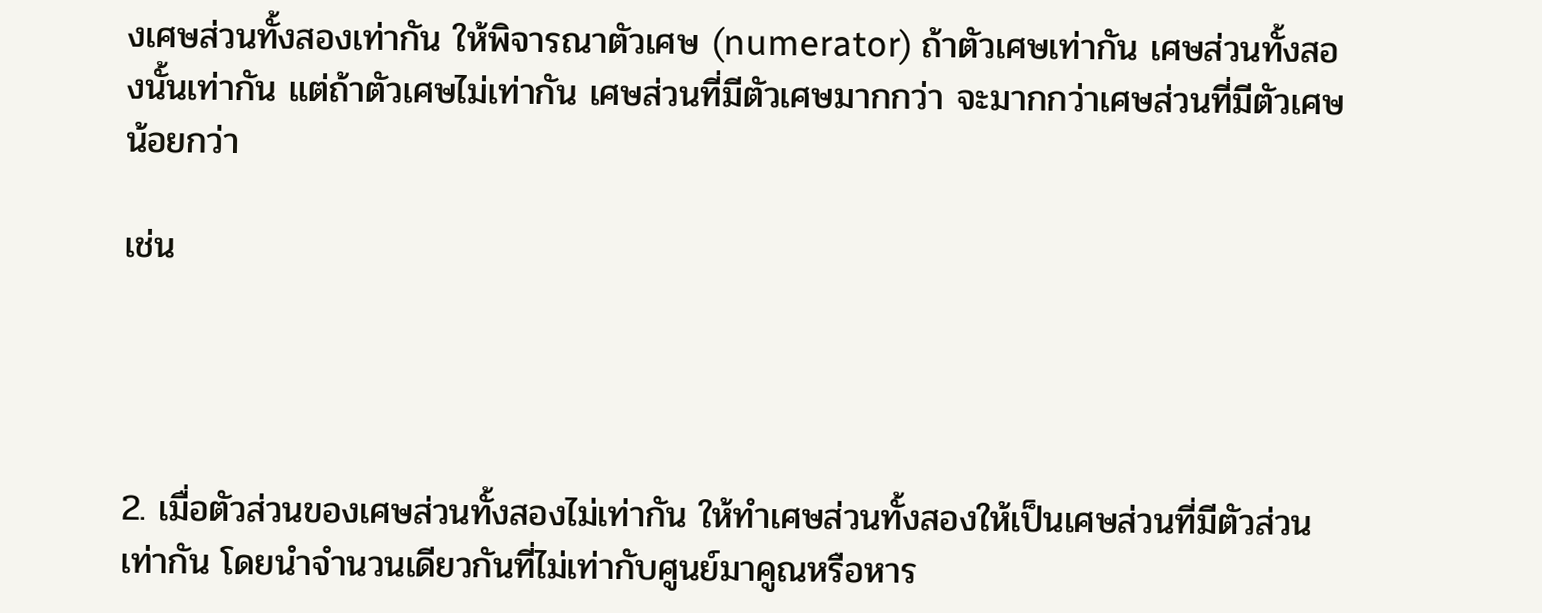งเศษส่วนทั้งสองเท่ากัน ให้พิจารณาตัวเศษ (numerator) ถ้าตัวเศษเท่ากัน เศษส่วนทั้งสองนั้นเท่ากัน แต่ถ้าตัวเศษไม่เท่ากัน เศษส่วนที่มีตัวเศษมากกว่า จะมากกว่าเศษส่วนที่มีตัวเศษน้อยกว่า

เช่น




2. เมื่อตัวส่วนของเศษส่วนทั้งสองไม่เท่ากัน ให้ทำเศษส่วนทั้งสองให้เป็นเศษส่วนที่มีตัวส่วนเท่ากัน โดยนำจำนวนเดียวกันที่ไม่เท่ากับศูนย์มาคูณหรือหาร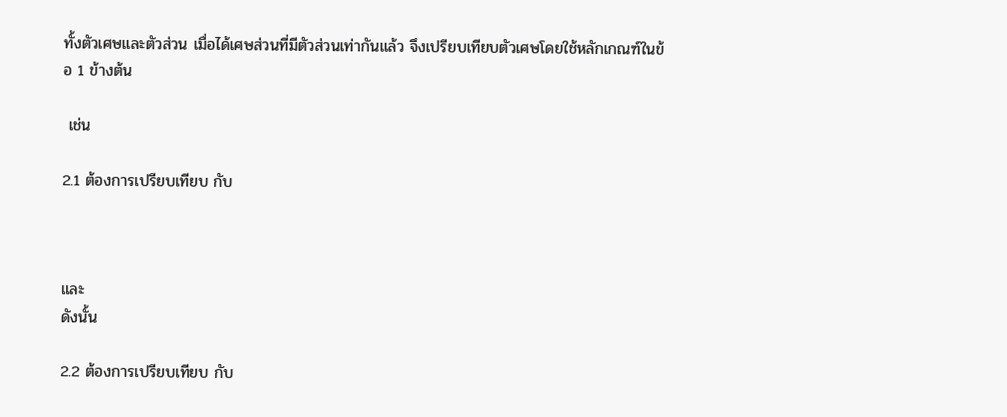ทั้งตัวเศษและตัวส่วน เมื่อได้เศษส่วนที่มีตัวส่วนเท่ากันแล้ว จึงเปรียบเทียบตัวเศษโดยใช้หลักเกณฑ์ในข้อ 1 ข้างต้น

 เช่น

2.1 ต้องการเปรียบเทียบ กับ



และ
ดังนั้น

2.2 ต้องการเปรียบเทียบ กับ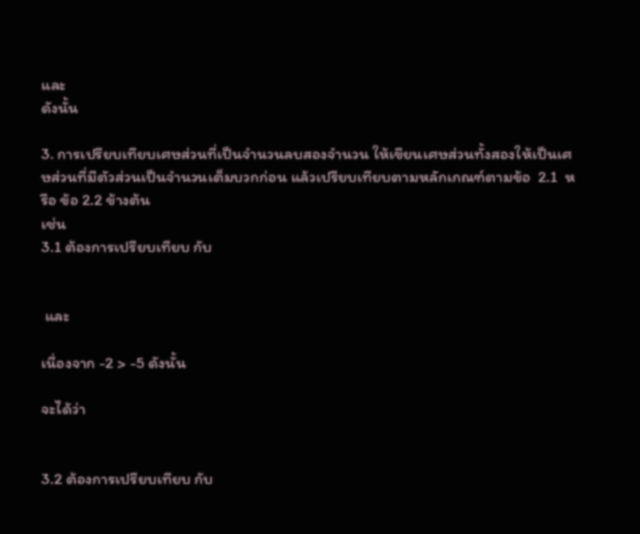และ
ดังนั้น

3. การเปรียบเทียบเศษส่วนที่เป็นจำนวนลบสองจำนวน ให้เขียนเศษส่วนทั้งสองให้เป็นเศษส่วนที่มีตัวส่วนเป็นจำนวนเต็มบวกก่อน แล้วเปรียบเทียบตามหลักเกณฑ์ตามข้อ  2.1  หรือ ข้อ 2.2 ข้างต้น
เช่น
3.1 ต้องการเปรียบเทียบ กับ


 และ

เนื่องจาก -2 > -5 ดังนั้น

จะได้ว่า


3.2 ต้องการเปรียบเทียบ กับ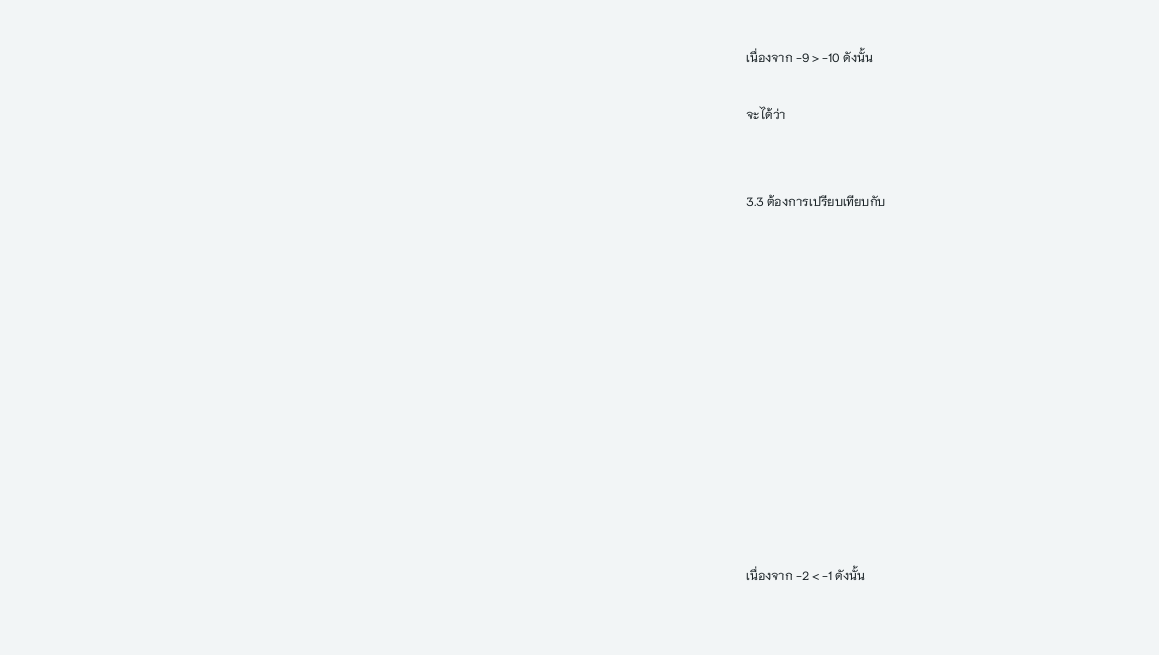เนื่องจาก -9 > -10 ดังนั้น

จะได้ว่า


3.3 ต้องการเปรียบเทียบกับ












เนื่องจาก -2 < -1 ดังนั้น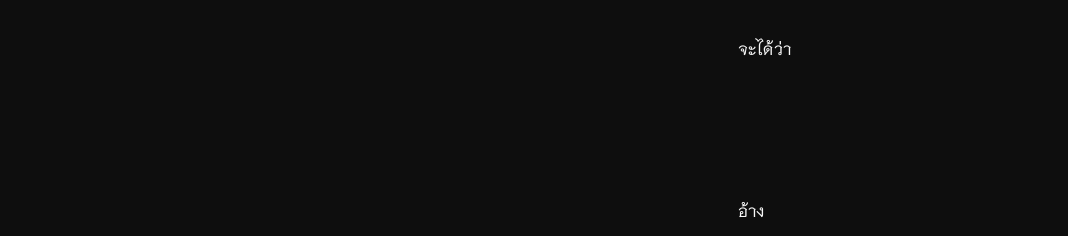จะได้ว่า






อ้าง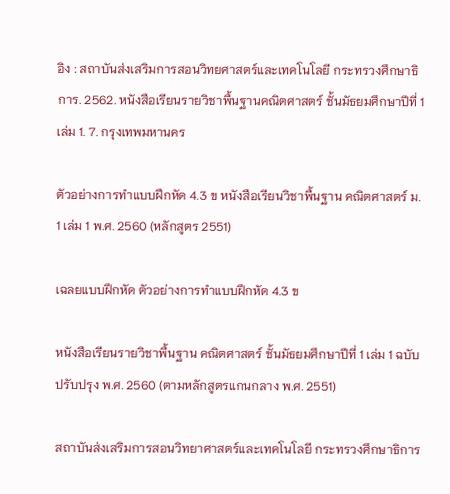อิง : สถาบันส่งเสริมการสอนวิทยศาสตร์และเทคโนโลยี กระทรวงศึกษาธิการ. 2562. หนังสือเรียนรายวิชาพื้นฐานคณิตศาสตร์ ชั้นมัธยมศึกษาปีที่ 1 เล่ม 1. 7. กรุงเทพมหานคร

ตัวอย่างการทำแบบฝึกหัด 4.3 ข หนังสือเรียนวิชาพื้นฐาน คณิตศาสตร์ ม. 1 เล่ม 1 พ.ศ. 2560 (หลักสูตร 2551)

เฉลยแบบฝึกหัด ตัวอย่างการทำแบบฝึกหัด 4.3 ข

หนังสือเรียนรายวิชาพื้นฐาน คณิตศาสตร์ ชั้นมัธยมศึกษาปีที่ 1 เล่ม 1 ฉบับปรับปรุง พ.ศ. 2560 (ตามหลักสูตรแกนกลาง พ.ศ. 2551)

สถาบันส่งเสริมการสอนวิทยาศาสตร์และเทคโนโลยี กระทรวงศึกษาธิการ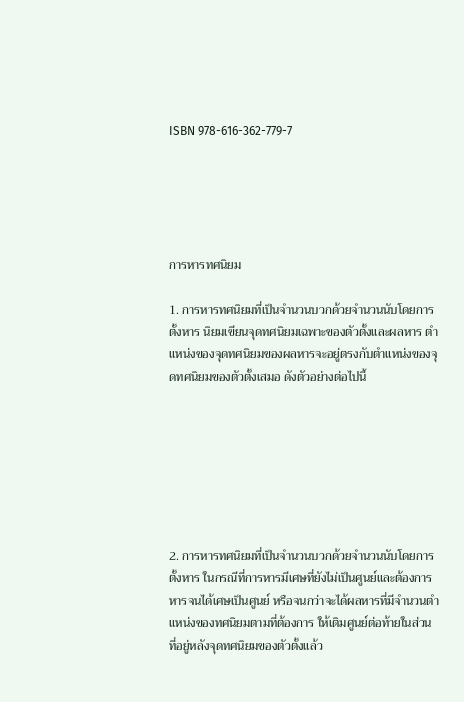ISBN 978-616-362-779-7





การหารทศนิยม

1. การหารทศนิยมที่เป็นจำนวนบวกด้วยจำนวนนับโดยการตั้งหาร นิยมเขียนจุดทศนิยมเฉพาะของตัวตั้งและผลหาร ตำแหน่งของจุดทศนิยมของผลหารจะอยู่ตรงกับตำแหน่งของจุดทศนิยมของตัวตั้งเสมอ ดังตัวอย่างต่อไปนี้







2. การหารทศนิยมที่เป็นจำนวนบวกด้วยจำนวนนับโดยการตั้งหาร ในกรณีที่การหารมีเศษที่ยังไม่เป็นศูนย์และต้องการหารจนได้เศษเป็นศูนย์ หรือจนกว่าจะได้ผลหารที่มีจำนวนตำแหน่งของทศนิยมตามที่ต้องการ ให้เติมศูนย์ต่อท้ายในส่วนที่อยู่หลังจุดทศนิยมของตัวตั้งแล้ว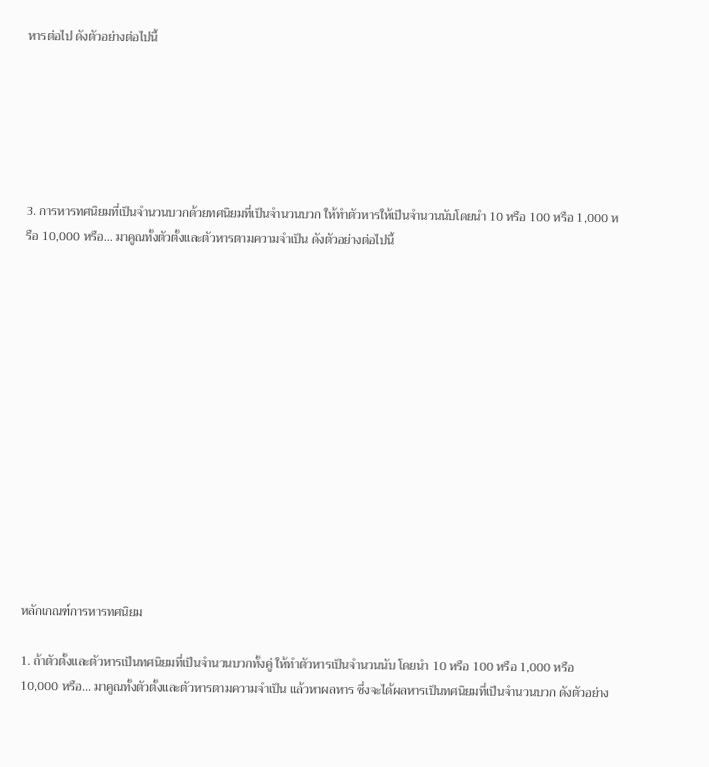หารต่อไป ดังตัวอย่างต่อไปนี้






3. การหารทศนิยมที่เป็นจำนวนบวกด้วยทศนิยมที่เป็นจำนวนบวก ให้ทำตัวหารให้เป็นจำนวนนับโดยนำ 10 หรือ 100 หรือ 1,000 หรือ 10,000 หรือ... มาคูณทั้งตัวตั้งและตัวหารตามความจำเป็น ดังตัวอย่างต่อไปนี้














หลักเกณฑ์การหารทศนิยม

1. ถ้าตัวตั้งและตัวหารเป็นทศนิยมที่เป็นจำนวนบวกทั้งคู่ ให้ทำตัวหารเป็นจำนวนนับ โดยนำ 10 หรือ 100 หรือ 1,000 หรือ 10,000 หรือ... มาคูณทั้งตัวตั้งและตัวหารตามความจำเป็น แล้วหาผลหาร ซึ่งจะได้ผลหารเป็นทศนิยมที่เป็นจำนวนบวก ดังตัวอย่าง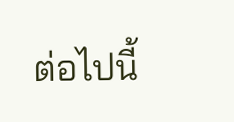ต่อไปนี้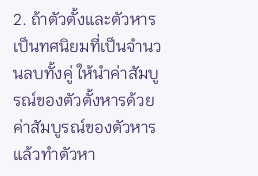2. ถ้าตัวตั้งและตัวหารเป็นทศนิยมที่เป็นจำนวนลบทั้งคู่ ให้นำค่าสัมบูรณ์ของตัวตั้งหารด้วยค่าสัมบูรณ์ของตัวหาร แล้วทำตัวหา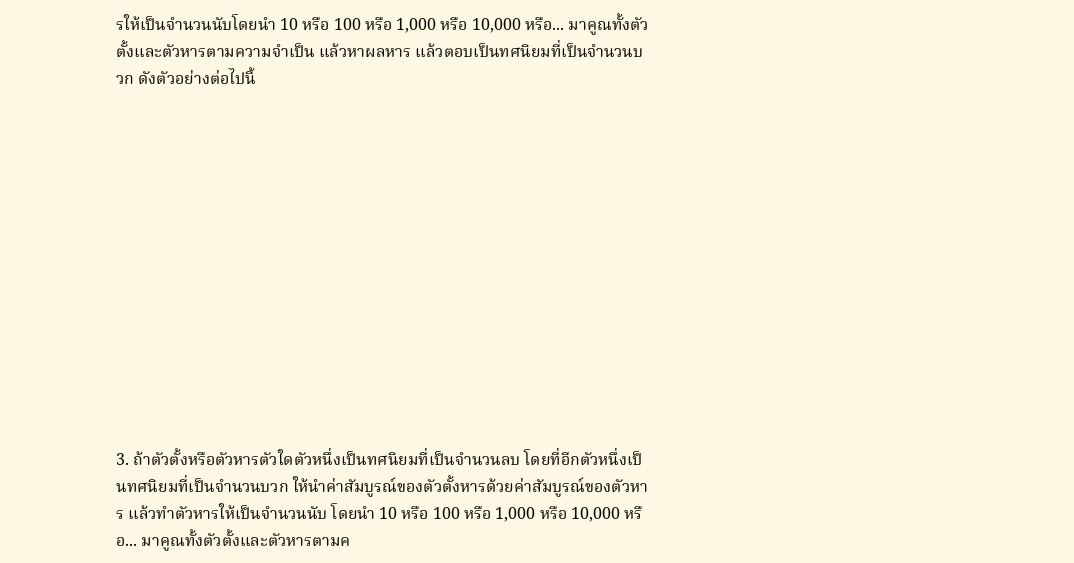รให้เป็นจำนวนนับโดยนำ 10 หรือ 100 หรือ 1,000 หรือ 10,000 หรือ... มาคูณทั้งตัวตั้งและตัวหารตามความจำเป็น แล้วหาผลหาร แล้วตอบเป็นทศนิยมที่เป็นจำนวนบวก ดังตัวอย่างต่อไปนี้













3. ถ้าตัวตั้งหรือตัวหารตัวใดตัวหนึ่งเป็นทศนิยมที่เป็นจำนวนลบ โดยที่อีกตัวหนึ่งเป็นทศนิยมที่เป็นจำนวนบวก ให้นำค่าสัมบูรณ์ของตัวตั้งหารด้วยค่าสัมบูรณ์ของตัวหาร แล้วทำตัวหารให้เป็นจำนวนนับ โดยนำ 10 หรือ 100 หรือ 1,000 หรือ 10,000 หรือ... มาคูณทั้งตัวตั้งและตัวหารตามค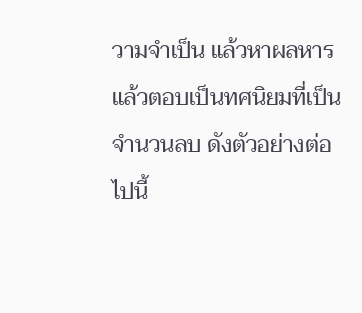วามจำเป็น แล้วหาผลหาร แล้วตอบเป็นทศนิยมที่เป็นจำนวนลบ ดังตัวอย่างต่อไปนี้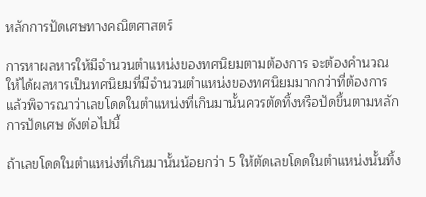หลักการปัดเศษทางคณิตศาสตร์

การหาผลหารให้มีจำนวนตำแหน่งของทศนิยมตามต้องการ จะต้องคำนวณให้ได้ผลหารเป็นทศนิยมที่มีจำนวนตำแหน่งของทศนิยมมากกว่าที่ต้องการ แล้วพิจารณาว่าเลขโดดในตำแหน่งที่เกินมานั้นควรตัดทิ้งหรือปัดขึ้นตามหลักการปัดเศษ ดังต่อไปนี้

ถ้าเลขโดดในตำแหน่งที่เกินมานั้นน้อยกว่า 5 ให้ตัดเลขโดดในตำแหน่งนั้นทิ้ง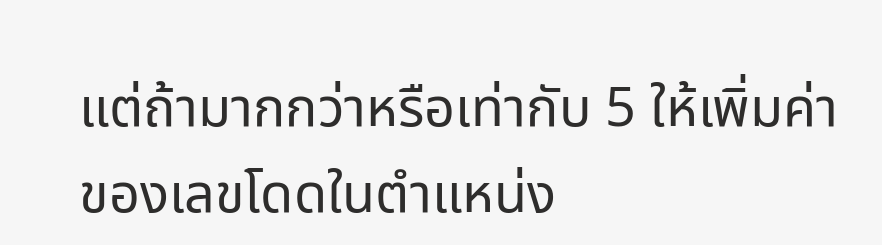แต่ถ้ามากกว่าหรือเท่ากับ 5 ให้เพิ่มค่าของเลขโดดในตำแหน่ง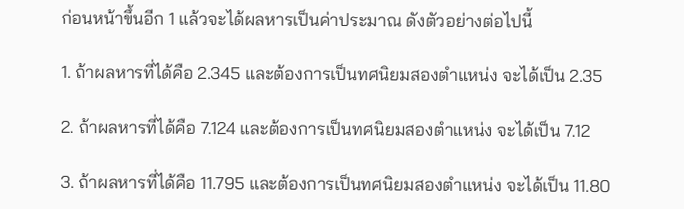ก่อนหน้าขึ้นอีก 1 แล้วจะได้ผลหารเป็นค่าประมาณ ดังตัวอย่างต่อไปนี้

1. ถ้าผลหารที่ได้คือ 2.345 และต้องการเป็นทศนิยมสองตำแหน่ง จะได้เป็น 2.35

2. ถ้าผลหารที่ได้คือ 7.124 และต้องการเป็นทศนิยมสองตำแหน่ง จะได้เป็น 7.12

3. ถ้าผลหารที่ได้คือ 11.795 และต้องการเป็นทศนิยมสองตำแหน่ง จะได้เป็น 11.80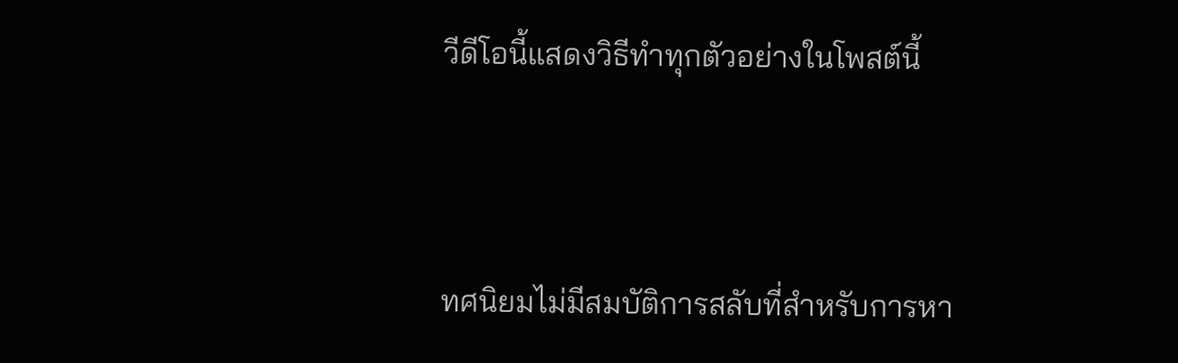วีดีโอนี้แสดงวิธีทำทุกตัวอย่างในโพสต์นี้



ทศนิยมไม่มีสมบัติการสลับที่สำหรับการหา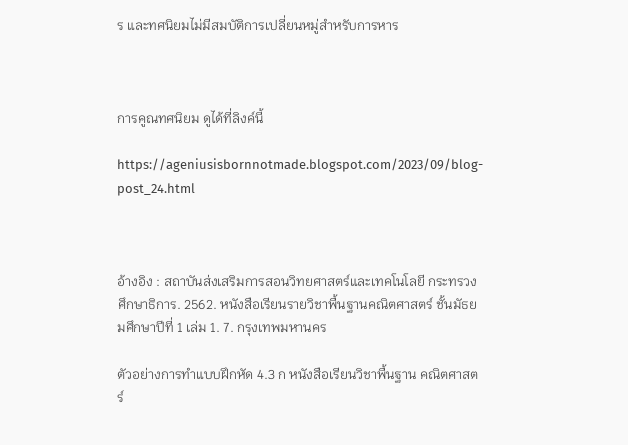ร และทศนิยมไม่มีสมบัติการเปลี่ยนหมู่สำหรับการหาร



การคูณทศนิยม ดูได้ที่ลิงค์นี้

https://ageniusisbornnotmade.blogspot.com/2023/09/blog-post_24.html



อ้างอิง : สถาบันส่งเสริมการสอนวิทยศาสตร์และเทคโนโลยี กระทรวงศึกษาธิการ. 2562. หนังสือเรียนรายวิชาพื้นฐานคณิตศาสตร์ ชั้นมัธยมศึกษาปีที่ 1 เล่ม 1. 7. กรุงเทพมหานคร

ตัวอย่างการทำแบบฝึกหัด 4.3 ก หนังสือเรียนวิชาพื้นฐาน คณิตศาสตร์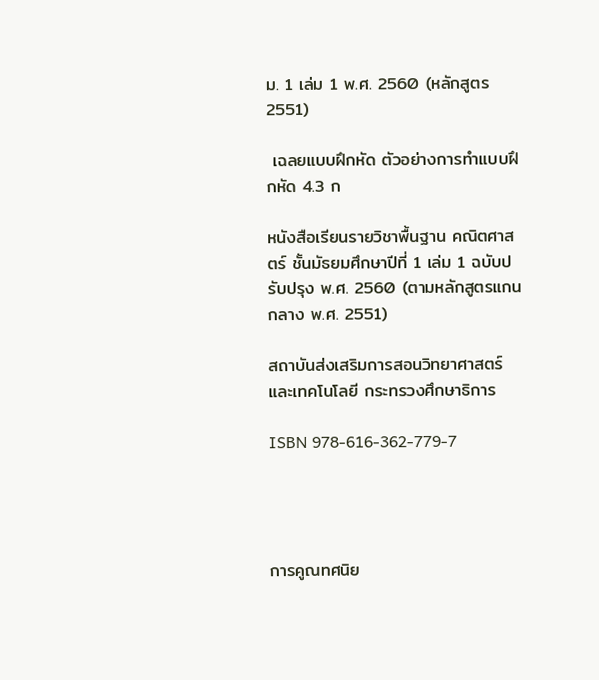ม. 1 เล่ม 1 พ.ศ. 2560 (หลักสูตร 2551)

 เฉลยแบบฝึกหัด ตัวอย่างการทำแบบฝึกหัด 4.3 ก

หนังสือเรียนรายวิชาพื้นฐาน คณิตศาสตร์ ชั้นมัธยมศึกษาปีที่ 1 เล่ม 1 ฉบับปรับปรุง พ.ศ. 2560 (ตามหลักสูตรแกนกลาง พ.ศ. 2551)

สถาบันส่งเสริมการสอนวิทยาศาสตร์และเทคโนโลยี กระทรวงศึกษาธิการ

ISBN 978-616-362-779-7




การคูณทศนิย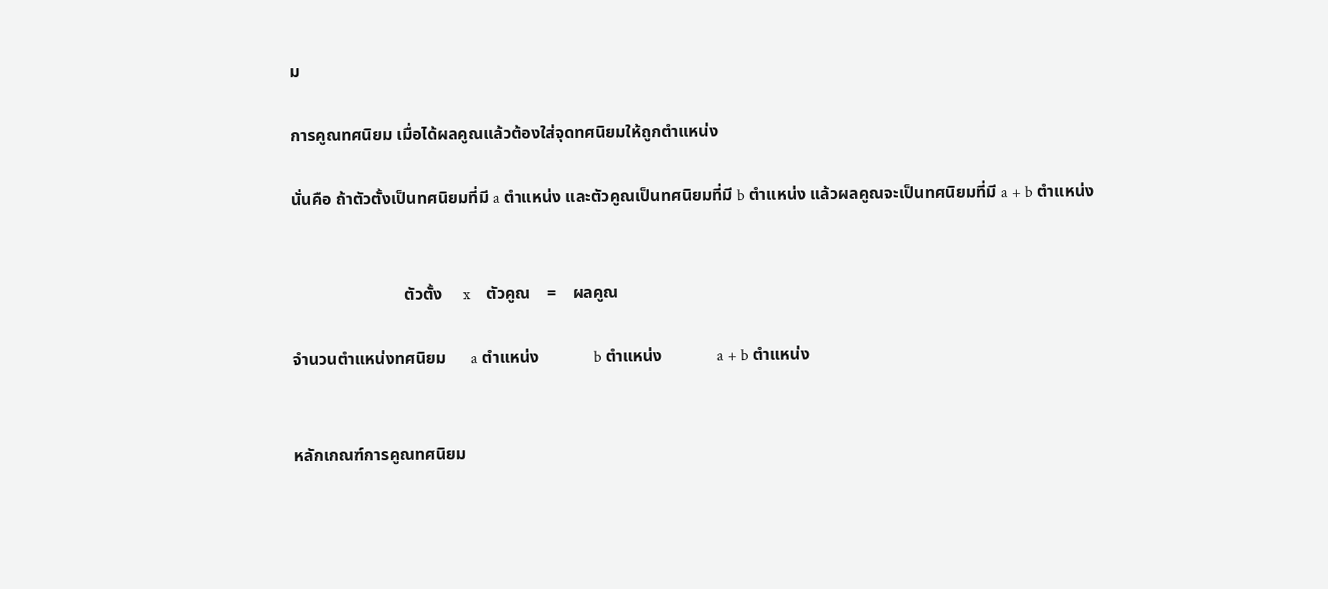ม

การคูณทศนิยม เมื่อได้ผลคูณแล้วต้องใส่จุดทศนิยมให้ถูกตำแหน่ง

นั่นคือ ถ้าตัวตั้งเป็นทศนิยมที่มี a ตำแหน่ง และตัวคูณเป็นทศนิยมที่มี b ตำแหน่ง แล้วผลคูณจะเป็นทศนิยมที่มี a + b ตำแหน่ง


                           ตัวตั้ง     x    ตัวคูณ    =    ผลคูณ

จำนวนตำแหน่งทศนิยม      a ตำแหน่ง             b ตำแหน่ง             a + b ตำแหน่ง


หลักเกณฑ์การคูณทศนิยม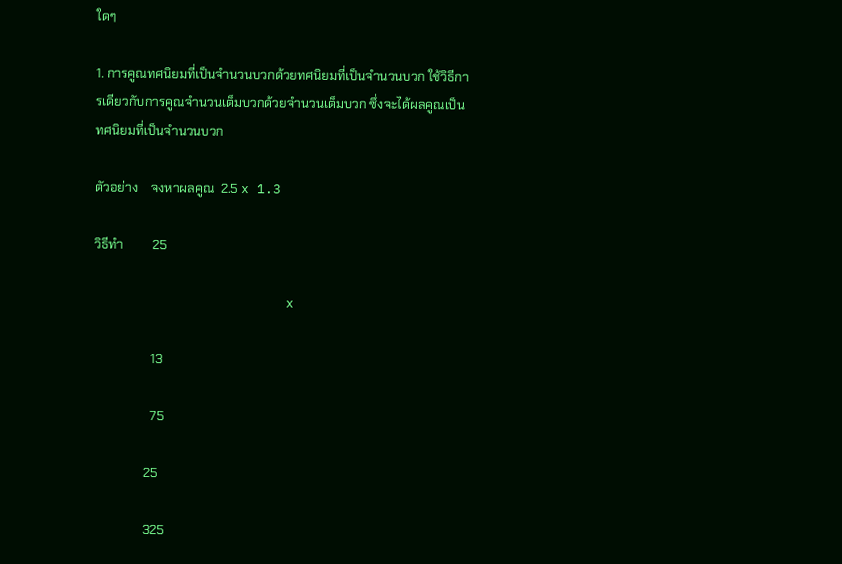ใดๆ

1. การคูณทศนิยมที่เป็นจำนวนบวกด้วยทศนิยมที่เป็นจำนวนบวก ใช้วิธีการเดียวกับการคูณจำนวนเต็มบวกด้วยจำนวนเต็มบวก ซึ่งจะได้ผลคูณเป็นทศนิยมที่เป็นจำนวนบวก

ตัวอย่าง    จงหาผลคูณ  2.5 x 1.3

วิธีทำ         25

                        x

                  13

                  75

                25

                325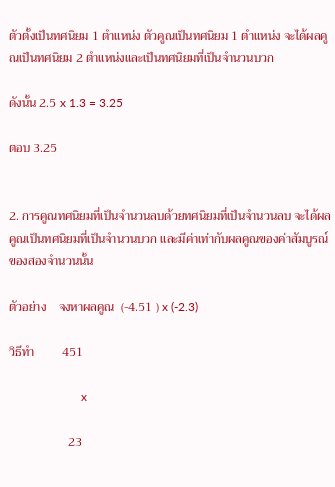ตัวตั้งเป็นทศนิยม 1 ตำแหน่ง ตัวคูณเป็นทศนิยม 1 ตำแหน่ง จะได้ผลคูณเป็นทศนิยม 2 ตำแหน่งและเป็นทศนิยมที่เป็นจำนวนบวก

ดังนั้น 2.5 x 1.3 = 3.25

ตอบ 3.25


2. การคูณทศนิยมที่เป็นจำนวนลบด้วยทศนิยมที่เป็นจำนวนลบ จะได้ผลคูณเป็นทศนิยมที่เป็นจำนวนบวก และมีค่าเท่ากับผลคูณของค่าสัมบูรณ์ของสองจำนวนนั้น

ตัวอย่าง    จงหาผลคูณ  (-4.51 ) x (-2.3)

วิธีทำ         451

                        x

                   23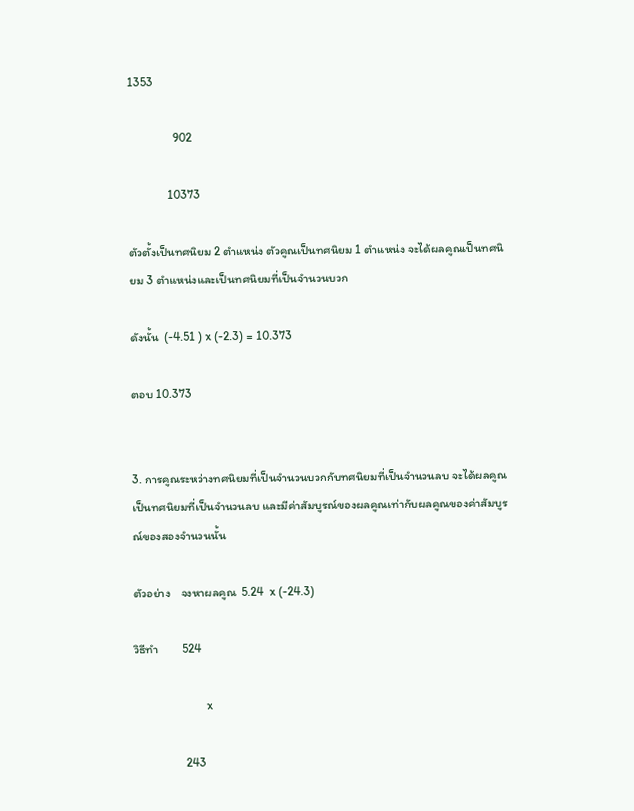1353

               902

             10373

ตัวตั้งเป็นทศนิยม 2 ตำแหน่ง ตัวคูณเป็นทศนิยม 1 ตำแหน่ง จะได้ผลคูณเป็นทศนิยม 3 ตำแหน่งและเป็นทศนิยมที่เป็นจำนวนบวก

ดังนั้น  (-4.51 ) x (-2.3) = 10.373

ตอบ 10.373


3. การคูณระหว่างทศนิยมที่เป็นจำนวนบวกกับทศนิยมที่เป็นจำนวนลบ จะได้ผลคูณเป็นทศนิยมที่เป็นจำนวนลบ และมีค่าสัมบูรณ์ของผลคูณเท่ากับผลคูณของค่าสัมบูรณ์ของสองจำนวนนั้น

ตัวอย่าง    จงหาผลคูณ  5.24  x (-24.3)

วิธีทำ         524

                        x

                 243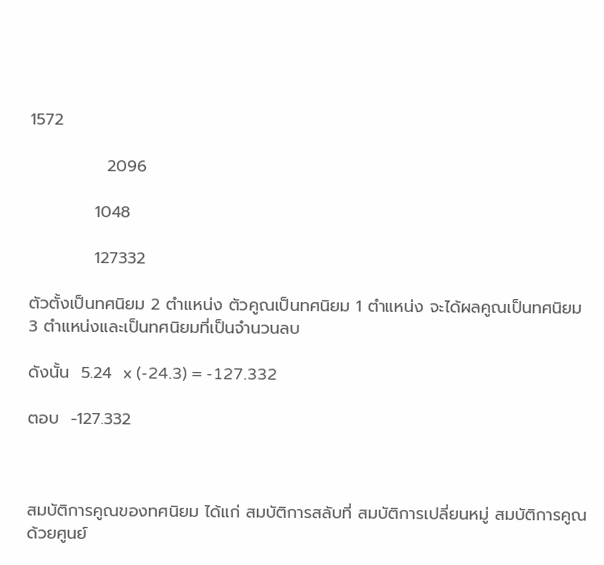1572

             2096

           1048

           127332

ตัวตั้งเป็นทศนิยม 2 ตำแหน่ง ตัวคูณเป็นทศนิยม 1 ตำแหน่ง จะได้ผลคูณเป็นทศนิยม 3 ตำแหน่งและเป็นทศนิยมที่เป็นจำนวนลบ

ดังนั้น  5.24  x (-24.3) = -127.332

ตอบ  -127.332



สมบัติการคูณของทศนิยม ได้แก่ สมบัติการสลับที่ สมบัติการเปลี่ยนหมู่ สมบัติการคูณด้วยศูนย์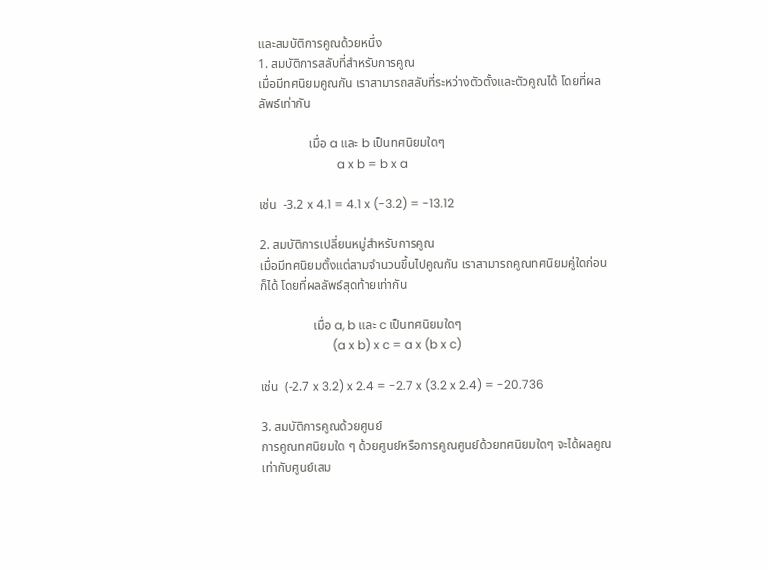และสมบัติการคูณด้วยหนึ่ง
1. สมบัติการสลับที่สำหรับการคูณ
เมื่อมีทศนิยมคูณกัน เราสามารถสลับที่ระหว่างตัวตั้งและตัวคูณได้ โดยที่ผลลัพธ์เท่ากัน

                เมื่อ a และ b เป็นทศนิยมใดๆ
                          a x b = b x a

เช่น  -3.2 x 4.1 = 4.1 x (-3.2) = -13.12

2. สมบัติการเปลี่ยนหมู่สำหรับการคูณ
เมื่อมีทศนิยมตั้งแต่สามจำนวนขึ้นไปคูณกัน เราสามารถคูณทศนิยมคู่ใดก่อนก็ได้ โดยที่ผลลัพธ์สุดท้ายเท่ากัน

                 เมื่อ a, b และ c เป็นทศนิยมใดๆ
                        (a x b) x c = a x (b x c)

เช่น  (-2.7 x 3.2) x 2.4 = -2.7 x (3.2 x 2.4) = -20.736

3. สมบัติการคูณด้วยศูนย์
การคูณทศนิยมใด ๆ ด้วยศูนย์หรือการคูณศูนย์ด้วยทศนิยมใดๆ จะได้ผลคูณเท่ากับศูนย์เสม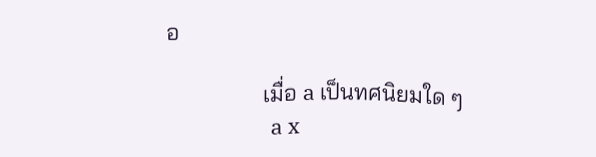อ

                 เมื่อ a เป็นทศนิยมใด ๆ
                     a x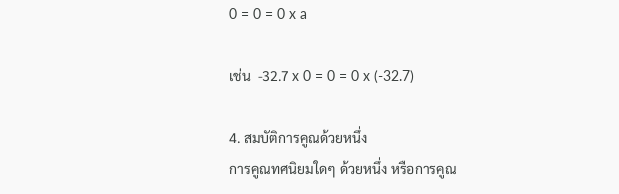0 = 0 = 0 x a

เช่น  -32.7 x 0 = 0 = 0 x (-32.7)

4. สมบัติการคูณด้วยหนึ่ง
การคูณทศนิยมใดๆ ด้วยหนึ่ง หรือการคูณ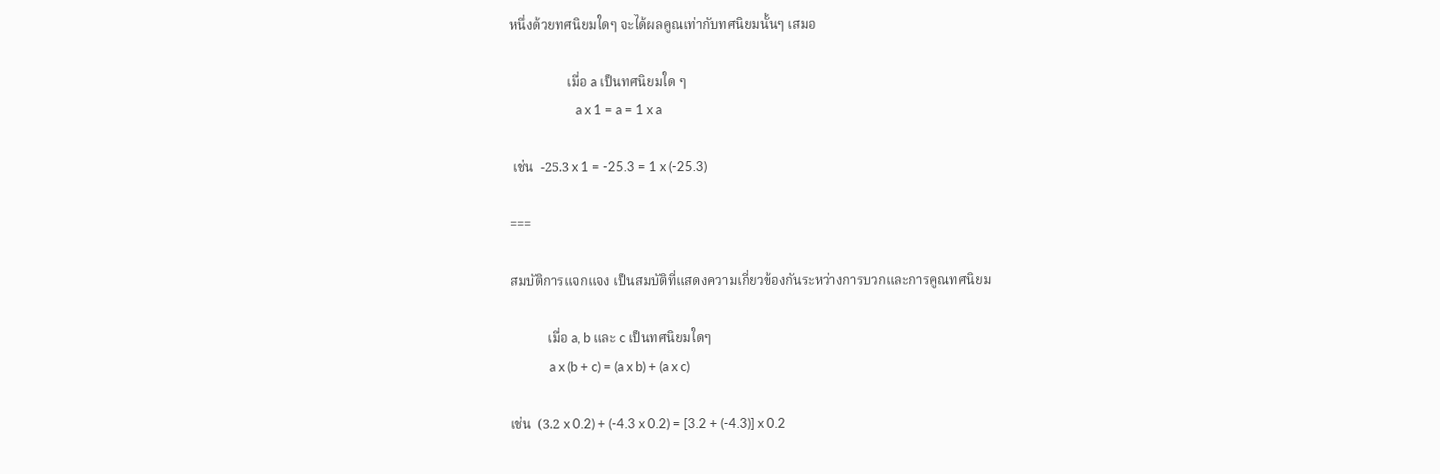หนึ่งด้วยทศนิยมใดๆ จะได้ผลคูณเท่ากับทศนิยมนั้นๆ เสมอ

                 เมื่อ a เป็นทศนิยมใด ๆ
                      a x 1 = a = 1 x a

 เช่น  -25.3 x 1 = -25.3 = 1 x (-25.3)

===

สมบัติการแจกแจง เป็นสมบัติที่แสดงความเกี่ยวข้องกันระหว่างการบวกและการคูณทศนิยม

           เมื่อ a, b และ c เป็นทศนิยมใดๆ
             a x (b + c) = (a x b) + (a x c)

เช่น  (3.2 x 0.2) + (-4.3 x 0.2) = [3.2 + (-4.3)] x 0.2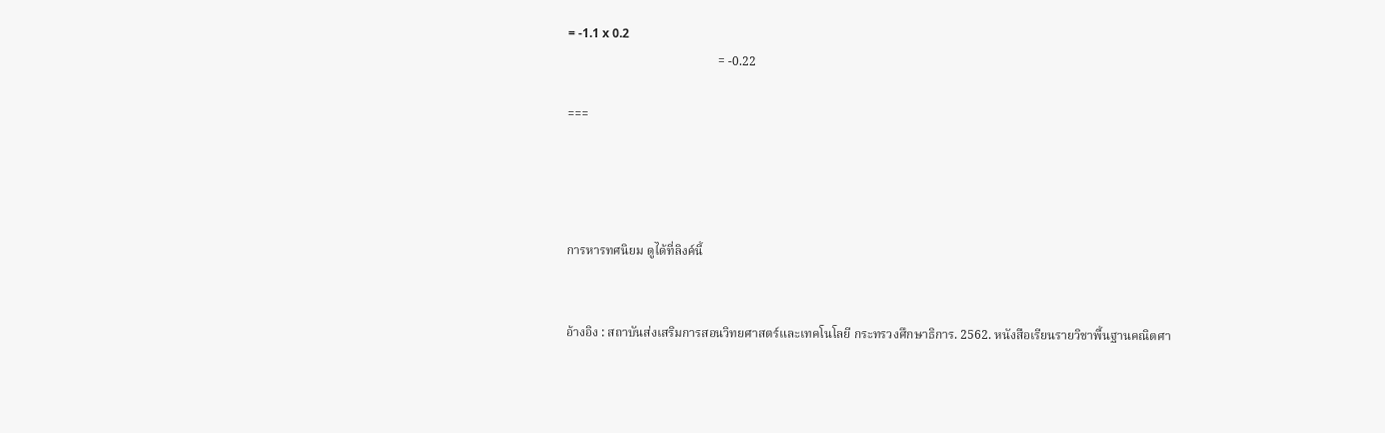= -1.1 x 0.2
                                                = -0.22

===




การหารทศนิยม ดูได้ที่ลิงค์นี้


อ้างอิง : สถาบันส่งเสริมการสอนวิทยศาสตร์และเทคโนโลยี กระทรวงศึกษาธิการ. 2562. หนังสือเรียนรายวิชาพื้นฐานคณิตศา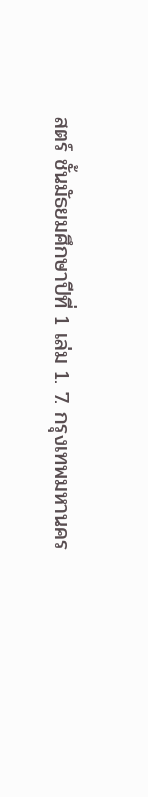สตร์ ชั้นมัธยมศึกษาปีที่ 1 เล่ม 1. 7. กรุงเทพมหานคร